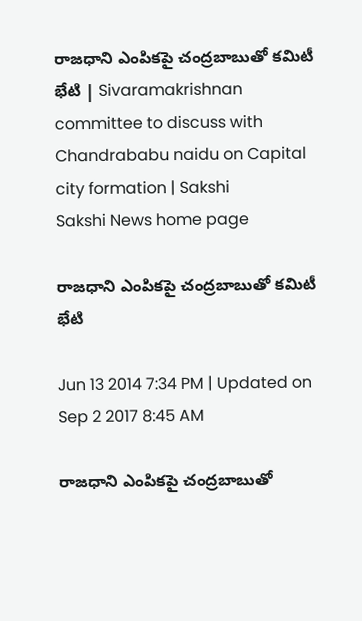రాజధాని ఎంపికపై చంద్రబాబుతో కమిటీ భేటి | Sivaramakrishnan committee to discuss with Chandrababu naidu on Capital city formation | Sakshi
Sakshi News home page

రాజధాని ఎంపికపై చంద్రబాబుతో కమిటీ భేటి

Jun 13 2014 7:34 PM | Updated on Sep 2 2017 8:45 AM

రాజధాని ఎంపికపై చంద్రబాబుతో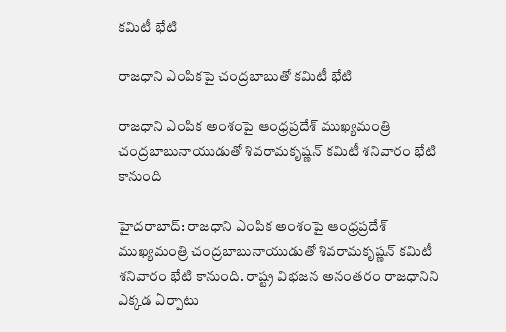కమిటీ భేటి

రాజధాని ఎంపికపై చంద్రబాబుతో కమిటీ భేటి

రాజధాని ఎంపిక అంశంపై ఆంధ్రప్రదేశ్ ముఖ్యమంత్రి చంద్రబాబునాయుడుతో శివరామకృష్ణన్ కమిటీ శనివారం భేటి కానుంది

హైదరాబాద్: రాజధాని ఎంపిక అంశంపై ఆంధ్రప్రదేశ్ ముఖ్యమంత్రి చంద్రబాబునాయుడుతో శివరామకృష్ణన్ కమిటీ శనివారం భేటి కానుంది. రాష్ట్ర విభజన అనంతరం రాజధానిని ఎక్కడ ఏర్పాటు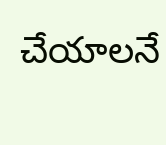చేయాలనే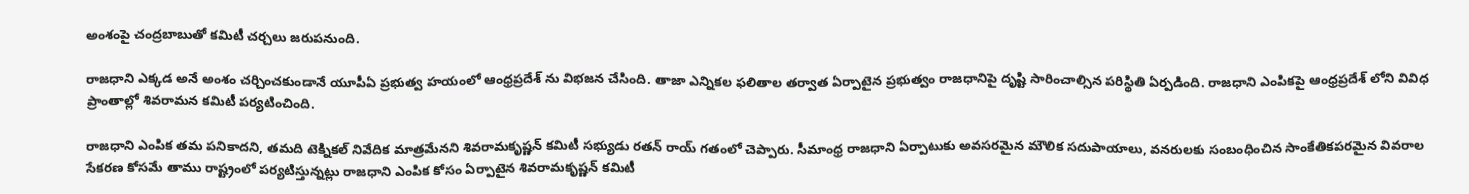అంశంపై చంద్రబాబుతో కమిటీ చర్చలు జరుపనుంది.

రాజధాని ఎక్కడ అనే అంశం చర్చించకుండానే యూపీఏ ప్రభుత్వ హయంలో ఆంధ్రప్రదేశ్ ను విభజన చేసింది. తాజా ఎన్నికల ఫలితాల తర్వాత ఏర్పాటైన ప్రభుత్వం రాజధానిపై దృష్టి సారించాల్సిన పరిస్థితి ఏర్పడింది. రాజధాని ఎంపికపై ఆంధ్రప్రదేశ్ లోని వివిధ ప్రాంతాల్లో శివరామన కమిటీ పర్యటించింది.

రాజధాని ఎంపిక తమ పనికాదని, తమది టెక్నికల్ నివేదిక మాత్రమేనని శివరామకృష్ణన్‌ కమిటీ సభ్యుడు రతన్ రాయ్ గతంలో చెప్పారు. సీమాంధ్ర రాజధాని ఏర్పాటుకు అవసరమైన మౌలిక సదుపాయాలు, వనరులకు సంబంధించిన సాంకేతికపరమైన వివరాల సేకరణ కోసమే తాము రాష్ట్రంలో పర్యటిస్తున్నట్లు రాజధాని ఎంపిక కోసం ఏర్పాటైన శివరామకృష్ణన్ కమిటీ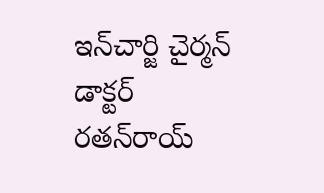ఇన్‌చార్జి చైర్మన్ డాక్టర్ రతన్‌రాయ్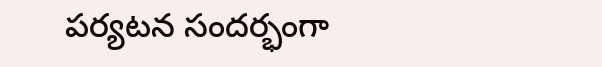పర్యటన సందర్భంగా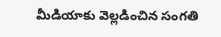మీడియాకు వెల్లడించిన సంగతి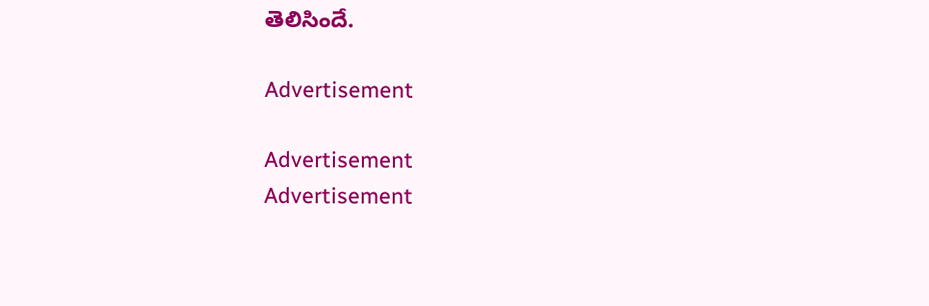తెలిసిందే.

Advertisement

Advertisement
Advertisement